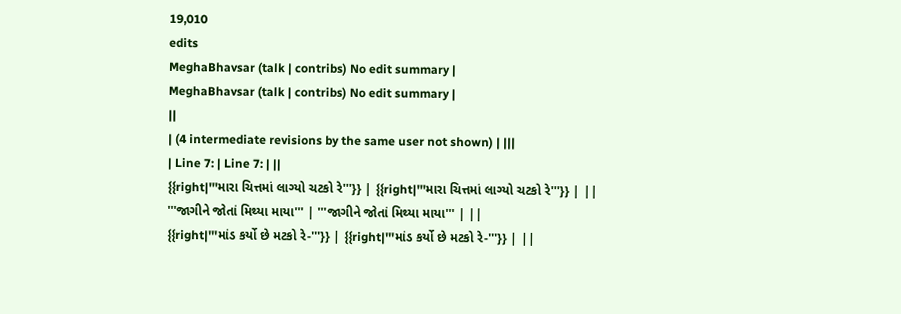19,010
edits
MeghaBhavsar (talk | contribs) No edit summary |
MeghaBhavsar (talk | contribs) No edit summary |
||
| (4 intermediate revisions by the same user not shown) | |||
| Line 7: | Line 7: | ||
{{right|'''મારા ચિત્તમાં લાગ્યો ચટકો રે'''}} | {{right|'''મારા ચિત્તમાં લાગ્યો ચટકો રે'''}} | ||
'''જાગીને જોતાં મિથ્યા માયા''' | '''જાગીને જોતાં મિથ્યા માયા''' | ||
{{right|'''માંડ કર્યો છે મટકો રે-'''}} | {{right|'''માંડ કર્યો છે મટકો રે-'''}} | ||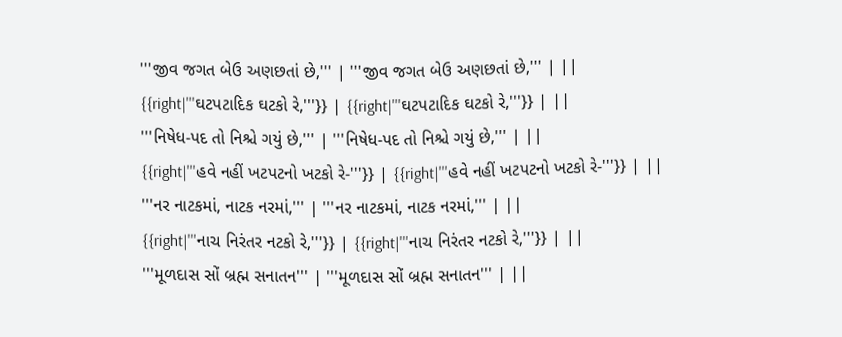'''જીવ જગત બેઉ અણછતાં છે,''' | '''જીવ જગત બેઉ અણછતાં છે,''' | ||
{{right|'''ઘટપટાદિક ઘટકો રે,'''}} | {{right|'''ઘટપટાદિક ઘટકો રે,'''}} | ||
'''નિષેધ-પદ તો નિશ્ચે ગયું છે,''' | '''નિષેધ-પદ તો નિશ્ચે ગયું છે,''' | ||
{{right|'''હવે નહીં ખટપટનો ખટકો રે-'''}} | {{right|'''હવે નહીં ખટપટનો ખટકો રે-'''}} | ||
'''નર નાટકમાં, નાટક નરમાં,''' | '''નર નાટકમાં, નાટક નરમાં,''' | ||
{{right|'''નાચ નિરંતર નટકો રે,'''}} | {{right|'''નાચ નિરંતર નટકો રે,'''}} | ||
'''મૂળદાસ સોં બ્રહ્મ સનાતન''' | '''મૂળદાસ સોં બ્રહ્મ સનાતન''' | ||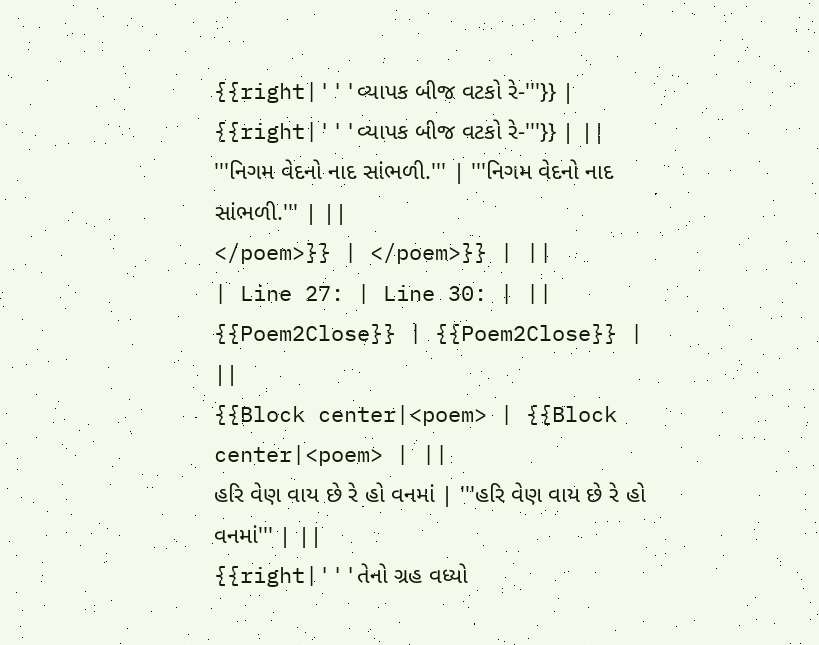{{right|'''વ્યાપક બીજ વટકો રે-'''}} | {{right|'''વ્યાપક બીજ વટકો રે-'''}} | ||
'''નિગમ વેદનો નાદ સાંભળી.''' | '''નિગમ વેદનો નાદ સાંભળી.''' | ||
</poem>}} | </poem>}} | ||
| Line 27: | Line 30: | ||
{{Poem2Close}} | {{Poem2Close}} | ||
{{Block center|<poem> | {{Block center|<poem> | ||
હરિ વેણ વાય છે રે હો વનમાં | '''હરિ વેણ વાય છે રે હો વનમાં''' | ||
{{right|'''તેનો ગ્રહ વધ્યો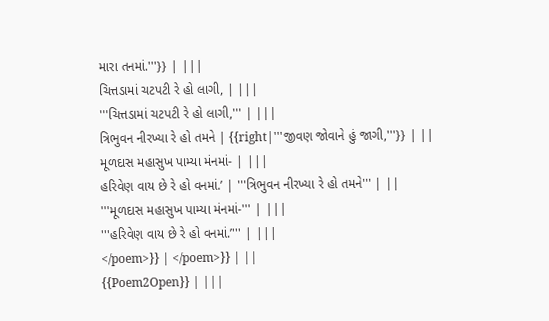મારા તનમાં.'''}} | |||
ચિત્તડામાં ચટપટી રે હો લાગી, | |||
'''ચિત્તડામાં ચટપટી રે હો લાગી,''' | |||
ત્રિભુવન નીરખ્યા રે હો તમને | {{right|'''જીવણ જોવાને હું જાગી,'''}} | ||
મૂળદાસ મહાસુખ પામ્યા મંનમાં- | |||
હરિવેણ વાય છે રે હો વનમાં.’ | '''ત્રિભુવન નીરખ્યા રે હો તમને''' | ||
'''મૂળદાસ મહાસુખ પામ્યા મંનમાં-''' | |||
'''હરિવેણ વાય છે રે હો વનમાં.’''' | |||
</poem>}} | </poem>}} | ||
{{Poem2Open}} | |||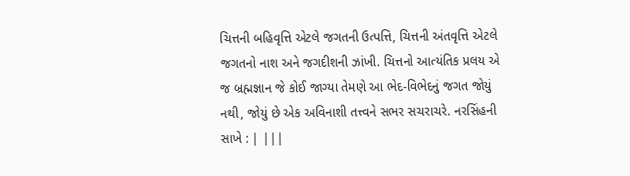ચિત્તની બહિવૃત્તિ એટલે જગતની ઉત્પત્તિ, ચિત્તની અંતવૃત્તિ એટલે જગતનો નાશ અને જગદીશની ઝાંખી. ચિત્તનો આત્યંતિક પ્રલય એ જ બ્રહ્મજ્ઞાન જે કોઈ જાગ્યા તેમણે આ ભેદ-વિભેદનું જગત જોયું નથી, જોયું છે એક અવિનાશી તત્ત્વને સભર સચરાચરે. નરસિંહની સાખે : | |||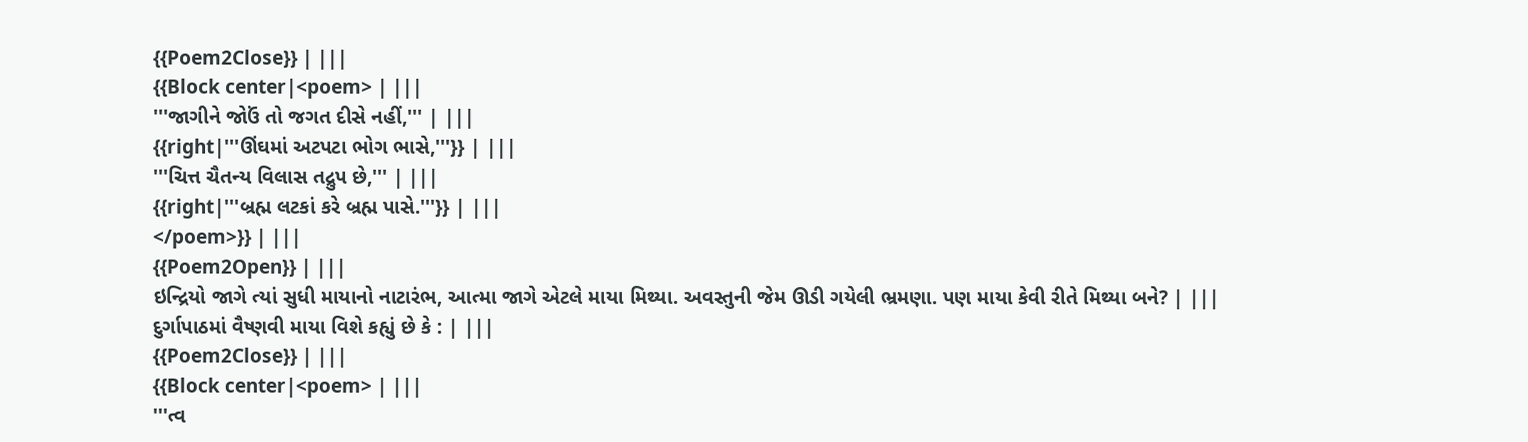{{Poem2Close}} | |||
{{Block center|<poem> | |||
'''જાગીને જોઉં તો જગત દીસે નહીં,''' | |||
{{right|'''ઊંઘમાં અટપટા ભોગ ભાસે,'''}} | |||
'''ચિત્ત ચૈતન્ય વિલાસ તદ્રુપ છે,''' | |||
{{right|'''બ્રહ્મ લટકાં કરે બ્રહ્મ પાસે.'''}} | |||
</poem>}} | |||
{{Poem2Open}} | |||
ઇન્દ્રિયો જાગે ત્યાં સુધી માયાનો નાટારંભ, આત્મા જાગે એટલે માયા મિથ્યા. અવસ્તુની જેમ ઊડી ગયેલી ભ્રમણા. પણ માયા કેવી રીતે મિથ્યા બને? | |||
દુર્ગાપાઠમાં વૈષ્ણવી માયા વિશે કહ્યું છે કે : | |||
{{Poem2Close}} | |||
{{Block center|<poem> | |||
'''ત્વ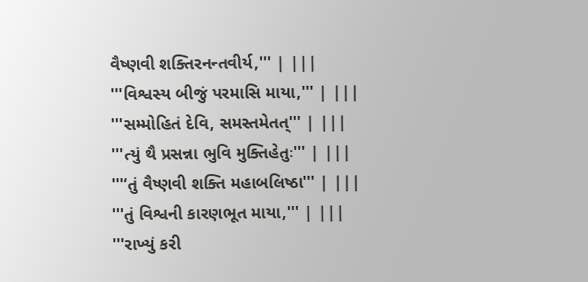વૈષ્ણવી શક્તિરનન્તવીર્ય,''' | |||
'''વિશ્વસ્ય બીજું પરમાસિ માયા,''' | |||
'''સમ્મોહિતં દેવિ, સમસ્તમેતત્''' | |||
'''ત્યું થૈ પ્રસન્ના ભુવિ મુક્તિહેતુઃ''' | |||
'''‘તું વૈષ્ણવી શક્તિ મહાબલિષ્ઠા''' | |||
'''તું વિશ્વની કારણભૂત માયા,''' | |||
'''રાખ્યું કરી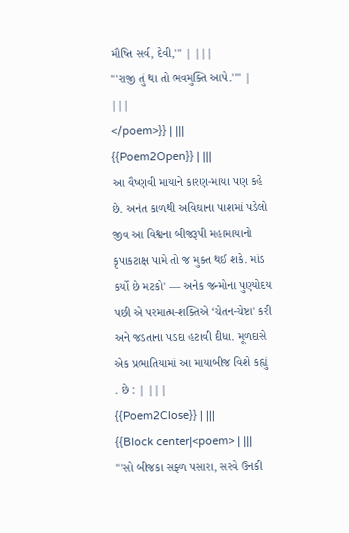મૌષ્તિ સર્વ, દેવી,''' | |||
'''રાજી તું થા તો ભવમુક્તિ આપે.'''' | |||
</poem>}} | |||
{{Poem2Open}} | |||
આ વૈષ્ણવી માયાને કારણ-માયા પણ કહે છે. અનંત કાળથી અવિઘાના પાશમાં પડેલો જીવ આ વિશ્વના બીજરૂપી મહામાયાનો કૃપાકટાક્ષ પામે તો જ મુક્ત થઈ શકે. માંડ કર્યો છે મટકો' — અનેક જન્મોના પુણ્યોદય પછી એ પરમાત્મ-શક્તિએ ‘ચેતન-ચેષ્ટા' કરી અને જડતાના પડદા હટાવી દીધા. મૂળદાસે એક પ્રભાતિયામાં આ માયાબીજ વિશે કહ્યું . છે : | |||
{{Poem2Close}} | |||
{{Block center|<poem> | |||
'''સો બીજકા સફ્ળ પસારા, સરવે ઉનકી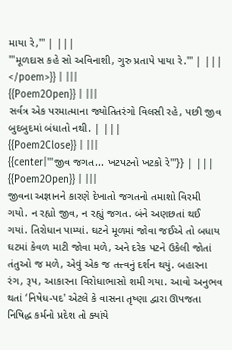માયા રે,''' | |||
'''મૂળદાસ કહે સો અવિનાશી, ગુરુ પ્રતાપે પાયા રે.''' | |||
</poem>}} | |||
{{Poem2Open}} | |||
સર્વત્ર એક પરમાત્માના જ્યોતિતરંગો વિલસી રહે, પછી જીવ બુદબુદમાં બંધાતો નથી. | |||
{{Poem2Close}} | |||
{{center|'''જીવ જગત... ખટપટનો ખટકો રે'''}} | |||
{{Poem2Open}} | |||
જીવના અજ્ઞાનને કારણે દેખાતો જગતનો તમાશો વિરમી ગયો. ન રહ્યો જીવ, ન રહ્યું જગત. બંને અણછતાં થઈ ગયાં. તિરોધાન પામ્યાં. ઘટને મૂળમાં જોવા જઈએ તો બધાય ઘટમાં કેવળ માટી જોવા મળે, અને દરેક પટને ઉકેલી જોતાં તંતુઓ જ મળે, એવું એક જ તત્ત્વનું દર્શન થયું. બહારના રંગ, રૂપ, આકારના વિરોધાભાસો શમી ગયા. આવો અનુભવ થતાં ‘નિષેધ-પદ' એટલે કે વાસના તૃષ્ણા દ્વારા ઊપજતા નિષિદ્ધ કર્મનો પ્રદેશ તો ક્યાંયે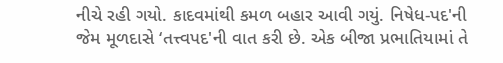નીચે રહી ગયો. કાદવમાંથી કમળ બહાર આવી ગયું. નિષેધ-પદ'ની જેમ મૂળદાસે ‘તત્ત્વપદ'ની વાત કરી છે. એક બીજા પ્રભાતિયામાં તે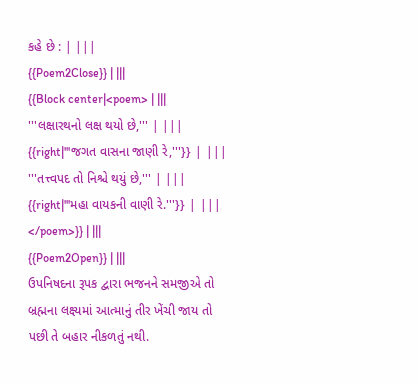કહે છે : | |||
{{Poem2Close}} | |||
{{Block center|<poem> | |||
'''લક્ષારથનો લક્ષ થયો છે,''' | |||
{{right|'''જગત વાસના જાણી રે,'''}} | |||
'''તત્ત્વપદ તો નિશ્ચે થયું છે,''' | |||
{{right|'''મહા વાયકની વાણી રે.'''}} | |||
</poem>}} | |||
{{Poem2Open}} | |||
ઉપનિષદના રૂપક દ્વારા ભજનને સમજીએ તો બ્રહ્મના લક્ષ્યમાં આત્માનું તીર ખેંચી જાય તો પછી તે બહાર નીકળતું નથી.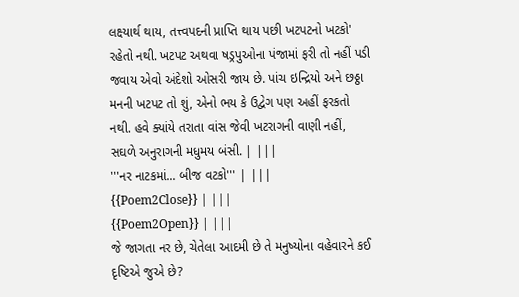લક્ષ્યાર્થ થાય, તત્ત્વપદની પ્રાપ્તિ થાય પછી ખટપટનો ખટકો' રહેતો નથી. ખટપટ અથવા ષડ્રપુઓના પંજામાં ફરી તો નહીં પડી જવાય એવો અંદેશો ઓસરી જાય છે. પાંચ ઇન્દ્રિયો અને છઠ્ઠા મનની ખટપટ તો શું, એનો ભય કે ઉદ્વેગ પણ અહીં ફરકતો નથી. હવે ક્યાંયે તરાતા વાંસ જેવી ખટરાગની વાણી નહીં, સઘળે અનુરાગની મધુમય બંસી. | |||
'''નર નાટકમાં... બીજ વટકો''' | |||
{{Poem2Close}} | |||
{{Poem2Open}} | |||
જે જાગતા નર છે, ચેતેલા આદમી છે તે મનુષ્યોના વહેવારને કઈ દૃષ્ટિએ જુએ છે?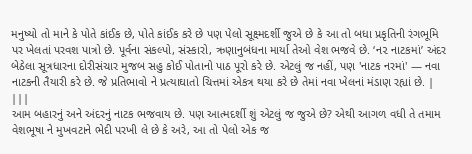મનુષ્યો તો માને કે પોતે કાંઈક છે, પોતે કાંઈક કરે છે પણ પેલો સૂક્ષ્મદર્શી જુએ છે કે આ તો બધા પ્રકૃતિની રંગભૂમિ પર ખેલતાં પરવશ પાત્રો છે. પૂર્વના સંકલ્પો, સંસ્કારો, ઋણાનુબંધના માર્યા તેઓ વેશ ભજવે છે. ‘ન૨ નાટકમાં’ અંદર બેઠેલા સૂત્રધારના દોરીસંચાર મુજબ સહુ કોઈ પોતાનો પાઠ પૂરો કરે છે. એટલું જ નહીં, પણ 'નાટક નરમાં' — નવા નાટકની તૈયારી કરે છે. જે પ્રતિભાવો ને પ્રત્યાઘાતો ચિત્તમાં એકત્ર થયા કરે છે તેમાં નવા ખેલનાં મંડાણ રહ્યાં છે. | |||
આમ બહારનું અને અંદરનું નાટક ભજવાય છે. પણ આત્મદર્શી શું એટલું જ જુએ છે? એથી આગળ વધી તે તમામ વેશભૂષા ને મુખવટાને ભેદી પરખી લે છે કે અરે, આ તો પેલો એક જ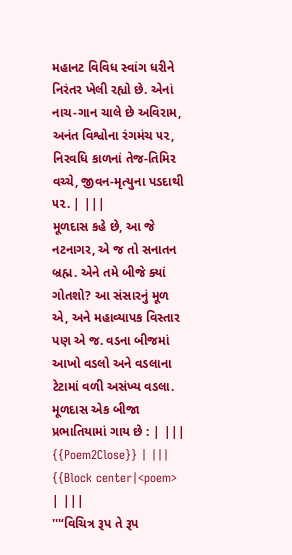મહાનટ વિવિધ સ્વાંગ ધરીને નિરંતર ખેલી રહ્યો છે. એનાં નાચ-ગાન ચાલે છે અવિરામ, અનંત વિશ્વોના રંગમંચ ૫૨, નિરવધિ કાળનાં તેજ-તિમિર વચ્ચે, જીવન-મૃત્યુના પડદાથી ૫૨. | |||
મૂળદાસ કહે છે, આ જે નટનાગર, એ જ તો સનાતન બ્રહ્મ. એને તમે બીજે ક્યાં ગોતશો? આ સંસારનું મૂળ એ, અને મહાવ્યાપક વિસ્તાર પણ એ જ. વડના બીજમાં આખો વડલો અને વડલાના ટેટામાં વળી અસંખ્ય વડલા. મૂળદાસ એક બીજા પ્રભાતિયામાં ગાય છે : | |||
{{Poem2Close}} | |||
{{Block center|<poem> | |||
'''‘વિચિત્ર રૂપ તે રૂપ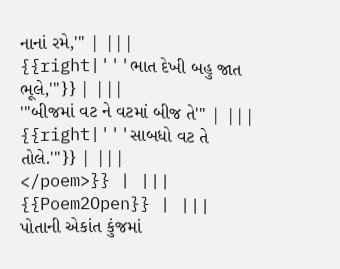નાનાં રમે,''' | |||
{{right|'''ભાત દેખી બહુ જાત ભૂલે,'''}} | |||
'''બીજમાં વટ ને વટમાં બીજ તે''' | |||
{{right|'''સાબધો વટ તે તોલે.'''}} | |||
</poem>}} | |||
{{Poem2Open}} | |||
પોતાની એકાંત કુંજમાં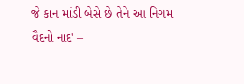જે કાન માંડી બેસે છે તેને આ નિગમ વૈદનો નાદ' –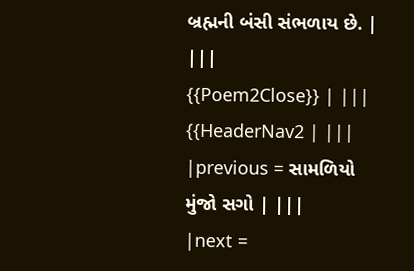બ્રહ્મની બંસી સંભળાય છે. | |||
{{Poem2Close}} | |||
{{HeaderNav2 | |||
|previous = સામળિયો મુંજો સગો | |||
|next =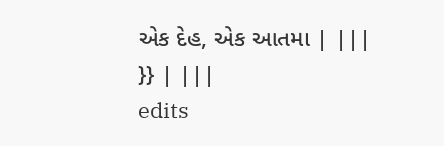એક દેહ, એક આતમા | |||
}} | |||
edits